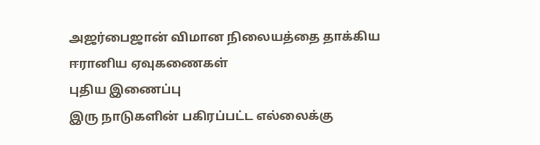அஜர்பைஜான் விமான நிலையத்தை தாக்கிய ஈரானிய ஏவுகணைகள்
புதிய இணைப்பு
இரு நாடுகளின் பகிரப்பட்ட எல்லைக்கு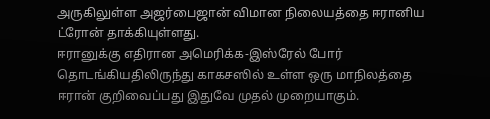அருகிலுள்ள அஜர்பைஜான் விமான நிலையத்தை ஈரானிய ட்ரோன் தாக்கியுள்ளது.
ஈரானுக்கு எதிரான அமெரிக்க-இஸ்ரேல் போர் தொடங்கியதிலிருந்து காகசஸில் உள்ள ஒரு மாநிலத்தை ஈரான் குறிவைப்பது இதுவே முதல் முறையாகும்.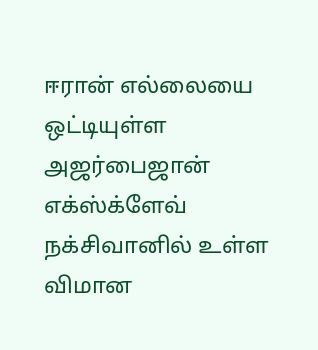ஈரான் எல்லையை ஒட்டியுள்ள அஜர்பைஜான் எக்ஸ்க்ளேவ் நக்சிவானில் உள்ள விமான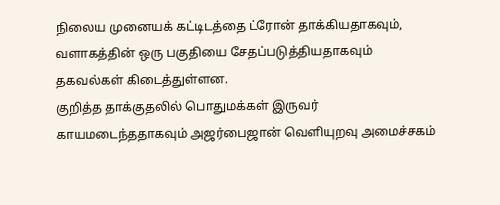நிலைய முனையக் கட்டிடத்தை ட்ரோன் தாக்கியதாகவும், வளாகத்தின் ஒரு பகுதியை சேதப்படுத்தியதாகவும் தகவல்கள் கிடைத்துள்ளன.
குறித்த தாக்குதலில் பொதுமக்கள் இருவர் காயமடைந்ததாகவும் அஜர்பைஜான் வெளியுறவு அமைச்சகம்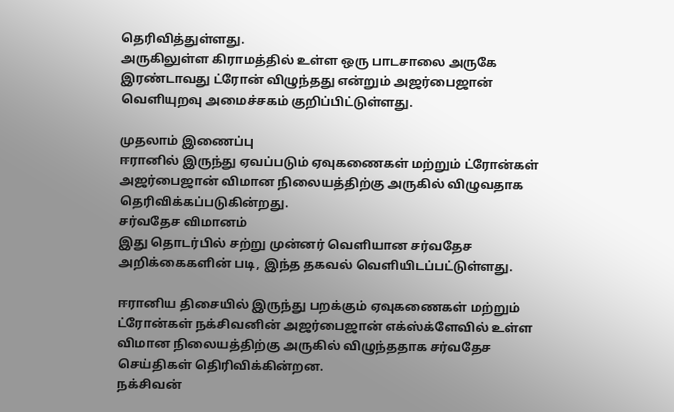தெரிவித்துள்ளது.
அருகிலுள்ள கிராமத்தில் உள்ள ஒரு பாடசாலை அருகே இரண்டாவது ட்ரோன் விழுந்தது என்றும் அஜர்பைஜான் வெளியுறவு அமைச்சகம் குறிப்பிட்டுள்ளது.

முதலாம் இணைப்பு
ஈரானில் இருந்து ஏவப்படும் ஏவுகணைகள் மற்றும் ட்ரோன்கள் அஜர்பைஜான் விமான நிலையத்திற்கு அருகில் விழுவதாக தெரிவிக்கப்படுகின்றது.
சர்வதேச விமானம்
இது தொடர்பில் சற்று முன்னர் வெளியான சர்வதேச அறிக்கைகளின் படி, இந்த தகவல் வெளியிடப்பட்டுள்ளது.

ஈரானிய திசையில் இருந்து பறக்கும் ஏவுகணைகள் மற்றும் ட்ரோன்கள் நக்சிவனின் அஜர்பைஜான் எக்ஸ்க்ளேவில் உள்ள விமான நிலையத்திற்கு அருகில் விழுந்ததாக சர்வதேச செய்திகள் தெிரிவிக்கின்றன.
நக்சிவன்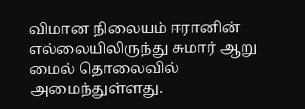விமான நிலையம் ஈரானின் எல்லையிலிருந்து சுமார் ஆறு மைல் தொலைவில் அமைந்துள்ளது.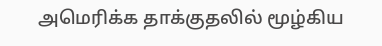அமெரிக்க தாக்குதலில் மூழ்கிய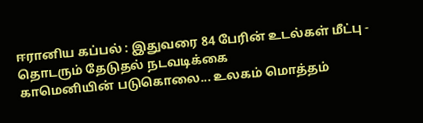ஈரானிய கப்பல் : இதுவரை 84 பேரின் உடல்கள் மீட்பு - தொடரும் தேடுதல் நடவடிக்கை
காமெனியின் படுகொலை... உலகம் மொத்தம்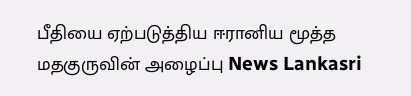பீதியை ஏற்படுத்திய ஈரானிய மூத்த மதகுருவின் அழைப்பு News Lankasri